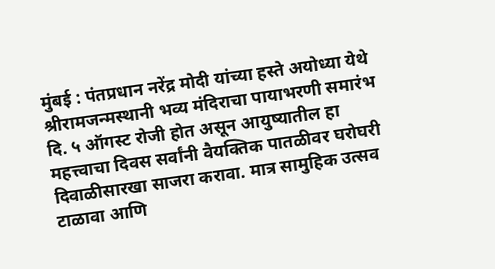मुंबई : पंतप्रधान नरेंद्र मोदी यांच्या हस्ते अयोध्या येथे श्रीरामजन्मस्थानी भव्य मंदिराचा पायाभरणी समारंभ दि. ५ ऑगस्ट रोजी होत असून आयुष्यातील हा महत्त्वाचा दिवस सर्वांनी वैयक्तिक पातळीवर घरोघरी दिवाळीसारखा साजरा करावा. मात्र सामुहिक उत्सव टाळावा आणि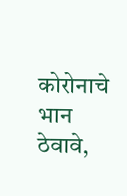कोरोनाचे भान ठेवावे,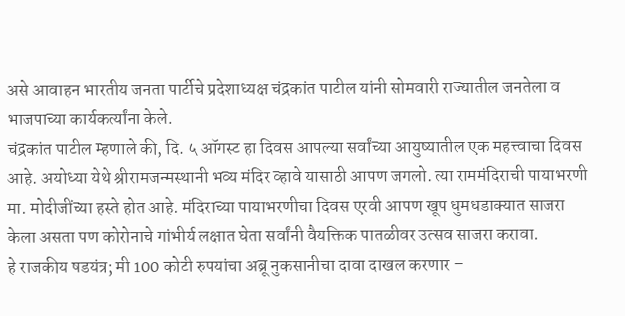असे आवाहन भारतीय जनता पार्टीचे प्रदेशाध्यक्ष चंद्रकांत पाटील यांनी सोमवारी राज्यातील जनतेला व भाजपाच्या कार्यकर्त्यांना केले.
चंद्रकांत पाटील म्हणाले की, दि. ५ ऑगस्ट हा दिवस आपल्या सर्वांच्या आयुष्यातील एक महत्त्वाचा दिवस आहे. अयोध्या येथे श्रीरामजन्मस्थानी भव्य मंदिर व्हावे यासाठी आपण जगलो. त्या राममंदिराची पायाभरणी मा. मोदीजींच्या हस्ते होत आहे. मंदिराच्या पायाभरणीचा दिवस एरवी आपण खूप धुमधडाक्यात साजरा केला असता पण कोरोनाचे गांभीर्य लक्षात घेता सर्वांनी वैयक्तिक पातळीवर उत्सव साजरा करावा.
हे राजकीय षडयंत्र; मी 100 कोटी रुपयांचा अब्रू नुकसानीचा दावा दाखल करणार –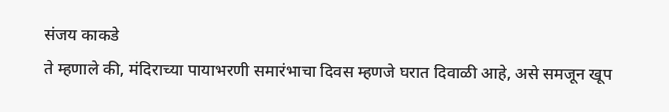संजय काकडे
ते म्हणाले की, मंदिराच्या पायाभरणी समारंभाचा दिवस म्हणजे घरात दिवाळी आहे, असे समजून खूप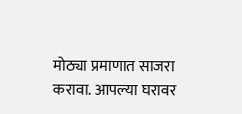मोठ्या प्रमाणात साजरा करावा. आपल्या घरावर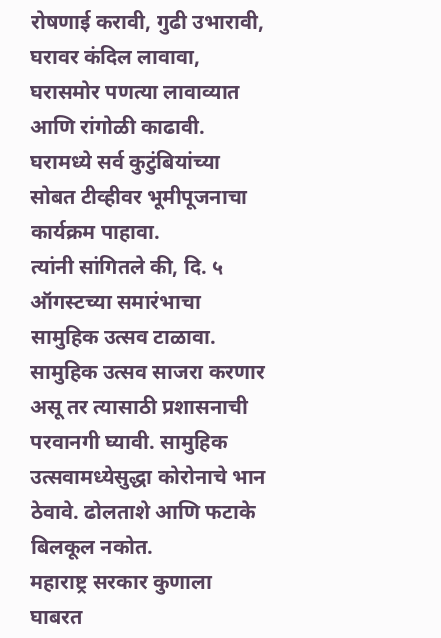रोषणाई करावी, गुढी उभारावी, घरावर कंदिल लावावा, घरासमोर पणत्या लावाव्यात आणि रांगोळी काढावी. घरामध्ये सर्व कुटुंबियांच्या सोबत टीव्हीवर भूमीपूजनाचा कार्यक्रम पाहावा.
त्यांनी सांगितले की, दि. ५ ऑगस्टच्या समारंभाचा सामुहिक उत्सव टाळावा. सामुहिक उत्सव साजरा करणार असू तर त्यासाठी प्रशासनाची परवानगी घ्यावी. सामुहिक उत्सवामध्येसुद्धा कोरोनाचे भान ठेवावे. ढोलताशे आणि फटाके बिलकूल नकोत.
महाराष्ट्र सरकार कुणाला घाबरत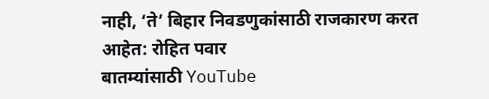नाही, ‘ते’ बिहार निवडणुकांसाठी राजकारण करत आहेत: रोहित पवार
बातम्यांसाठी YouTube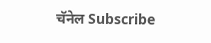चॅनेल Subscribe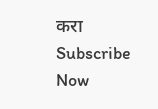करा
Subscribe Now